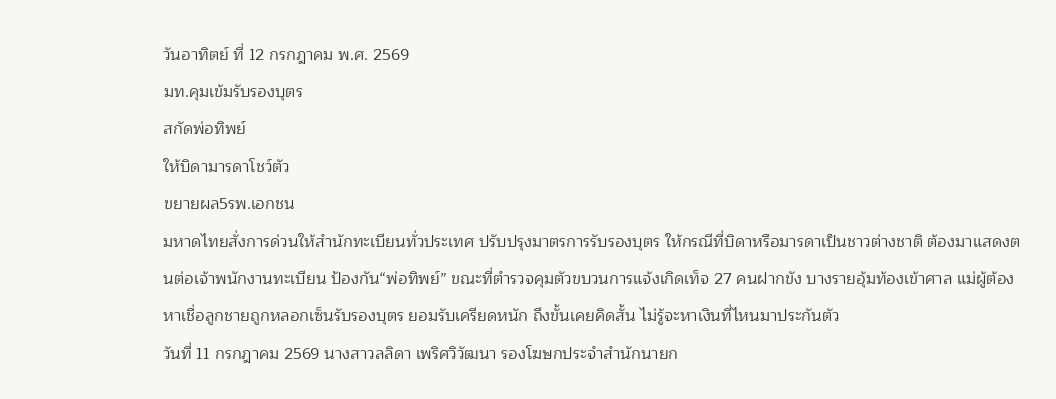วันอาทิตย์ ที่ 12 กรกฎาคม พ.ศ. 2569
มท.คุมเข้มรับรองบุตร
สกัดพ่อทิพย์
ให้บิดามารดาโชว์ตัว
ขยายผล5รพ.เอกชน
มหาดไทยสั่งการด่วนให้สำนักทะเบียนทั่วประเทศ ปรับปรุงมาตรการรับรองบุตร ให้กรณีที่บิดาหรือมารดาเป็นชาวต่างชาติ ต้องมาแสดงตนต่อเจ้าพนักงานทะเบียน ป้องกัน“พ่อทิพย์” ขณะที่ตำรวจคุมตัวขบวนการแจ้งเกิดเท็จ 27 คนฝากขัง บางรายอุ้มท้องเข้าศาล แม่ผู้ต้องหาเชื่อลูกชายถูกหลอกเซ็นรับรองบุตร ยอมรับเครียดหนัก ถึงขั้นเคยคิดสั้น ไม่รู้จะหาเงินที่ไหนมาประกันตัว
วันที่ 11 กรกฎาคม 2569 นางสาวลลิดา เพริศวิวัฒนา รองโฆษกประจำสำนักนายก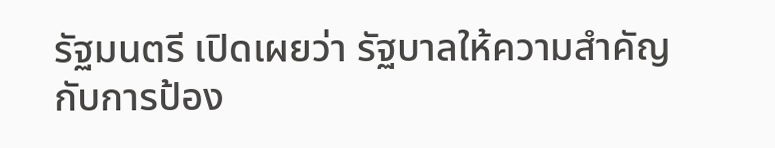รัฐมนตรี เปิดเผยว่า รัฐบาลให้ความสำคัญกับการป้อง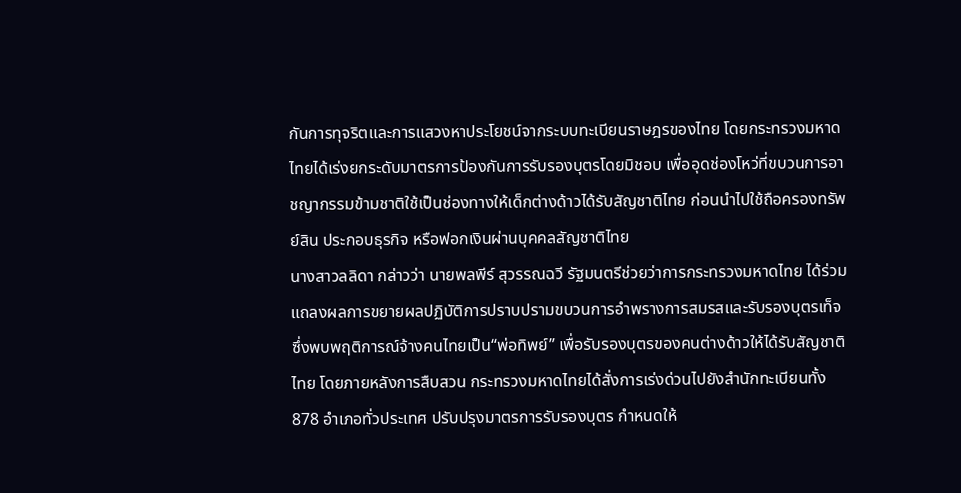กันการทุจริตและการแสวงหาประโยชน์จากระบบทะเบียนราษฎรของไทย โดยกระทรวงมหาดไทยได้เร่งยกระดับมาตรการป้องกันการรับรองบุตรโดยมิชอบ เพื่ออุดช่องโหว่ที่ขบวนการอาชญากรรมข้ามชาติใช้เป็นช่องทางให้เด็กต่างด้าวได้รับสัญชาติไทย ก่อนนำไปใช้ถือครองทรัพย์สิน ประกอบธุรกิจ หรือฟอกเงินผ่านบุคคลสัญชาติไทย
นางสาวลลิดา กล่าวว่า นายพลพีร์ สุวรรณฉวี รัฐมนตรีช่วยว่าการกระทรวงมหาดไทย ได้ร่วมแถลงผลการขยายผลปฏิบัติการปราบปรามขบวนการอำพรางการสมรสและรับรองบุตรเท็จ ซึ่งพบพฤติการณ์จ้างคนไทยเป็น“พ่อทิพย์” เพื่อรับรองบุตรของคนต่างด้าวให้ได้รับสัญชาติไทย โดยภายหลังการสืบสวน กระทรวงมหาดไทยได้สั่งการเร่งด่วนไปยังสำนักทะเบียนทั้ง 878 อำเภอทั่วประเทศ ปรับปรุงมาตรการรับรองบุตร กำหนดให้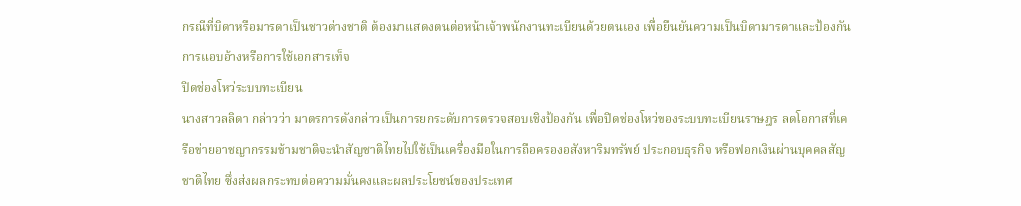กรณีที่บิดาหรือมารดาเป็นชาวต่างชาติ ต้องมาแสดงตนต่อหน้าเจ้าพนักงานทะเบียนด้วยตนเอง เพื่อยืนยันความเป็นบิดามารดาและป้องกันการแอบอ้างหรือการใช้เอกสารเท็จ
ปิดช่องโหว่ระบบทะเบียน
นางสาวลลิดา กล่าวว่า มาตรการดังกล่าวเป็นการยกระดับการตรวจสอบเชิงป้องกัน เพื่อปิดช่องโหว่ของระบบทะเบียนราษฎร ลดโอกาสที่เครือข่ายอาชญากรรมข้ามชาติจะนำสัญชาติไทยไปใช้เป็นเครื่องมือในการถือครองอสังหาริมทรัพย์ ประกอบธุรกิจ หรือฟอกเงินผ่านบุคคลสัญชาติไทย ซึ่งส่งผลกระทบต่อความมั่นคงและผลประโยชน์ของประเทศ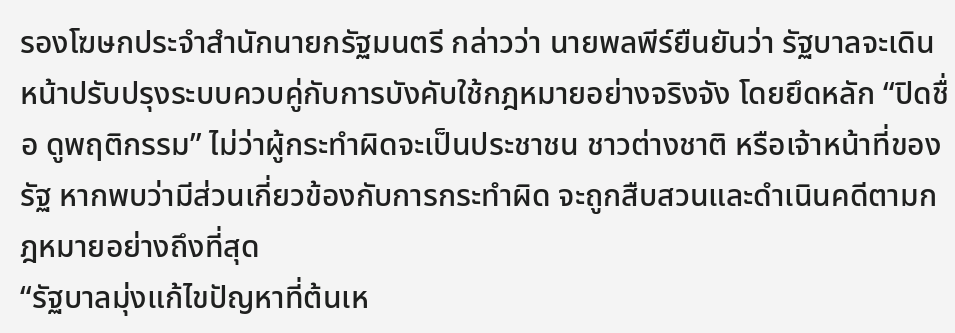รองโฆษกประจำสำนักนายกรัฐมนตรี กล่าวว่า นายพลพีร์ยืนยันว่า รัฐบาลจะเดินหน้าปรับปรุงระบบควบคู่กับการบังคับใช้กฎหมายอย่างจริงจัง โดยยึดหลัก “ปิดชื่อ ดูพฤติกรรม” ไม่ว่าผู้กระทำผิดจะเป็นประชาชน ชาวต่างชาติ หรือเจ้าหน้าที่ของรัฐ หากพบว่ามีส่วนเกี่ยวข้องกับการกระทำผิด จะถูกสืบสวนและดำเนินคดีตามกฎหมายอย่างถึงที่สุด
“รัฐบาลมุ่งแก้ไขปัญหาที่ต้นเห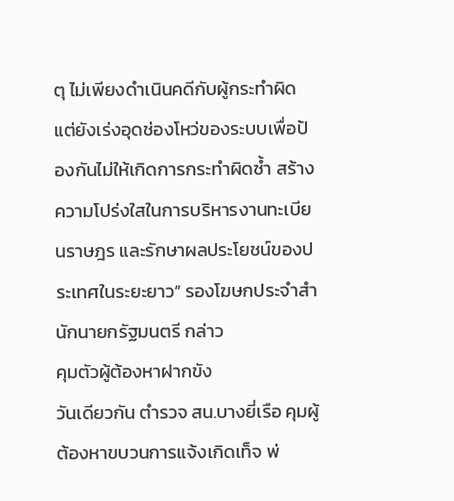ตุ ไม่เพียงดำเนินคดีกับผู้กระทำผิด แต่ยังเร่งอุดช่องโหว่ของระบบเพื่อป้องกันไม่ให้เกิดการกระทำผิดซ้ำ สร้างความโปร่งใสในการบริหารงานทะเบียนราษฎร และรักษาผลประโยชน์ของประเทศในระยะยาว” รองโฆษกประจำสำนักนายกรัฐมนตรี กล่าว
คุมตัวผู้ต้องหาฝากขัง
วันเดียวกัน ตำรวจ สน.บางยี่เรือ คุมผู้ต้องหาขบวนการแจ้งเกิดเท็จ พ่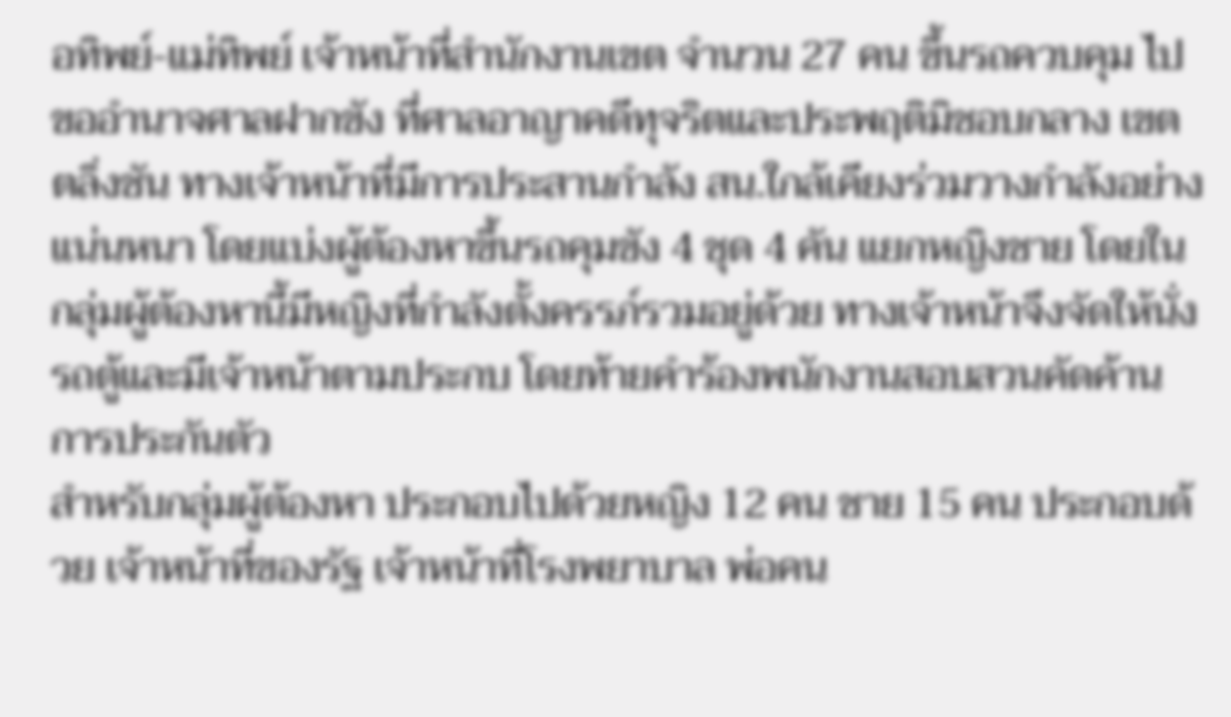อทิพย์-แม่ทิพย์ เจ้าหน้าที่สำนักงานเขต จำนวน 27 คน ขึ้นรถควบคุม ไปขออำนาจศาลฝากขัง ที่ศาลอาญาคดีทุจริตและประพฤติมิชอบกลาง เขตตลิ่งชัน ทางเจ้าหน้าที่มีการประสานกำลัง สน.ใกล้เคียงร่วมวางกำลังอย่างแน่นหนา โดยแบ่งผู้ต้องหาขึ้นรถคุมขัง 4 ชุด 4 คัน แยกหญิงชาย โดยในกลุ่มผู้ต้องหานี้มีหญิงที่กำลังตั้งครรภ์รวมอยู่ด้วย ทางเจ้าหน้าจึงจัดให้นั่งรถตู้และมีเจ้าหน้าตามประกบ โดยท้ายคำร้องพนักงานสอบสวนคัดค้านการประกันตัว
สำหรับกลุ่มผู้ต้องหา ประกอบไปด้วยหญิง 12 คน ชาย 15 คน ประกอบด้วย เจ้าหน้าที่ของรัฐ เจ้าหน้าที่โรงพยาบาล พ่อคน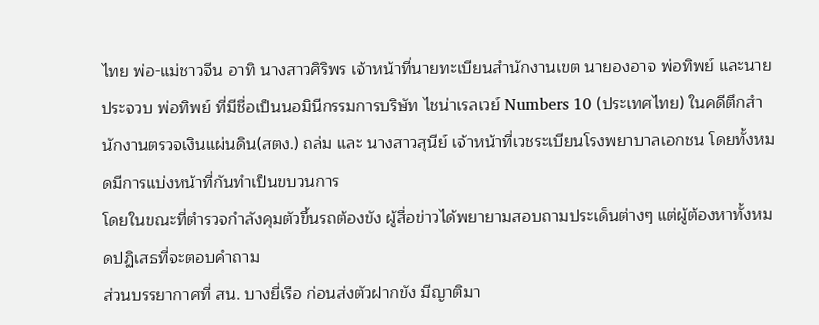ไทย พ่อ-แม่ชาวจีน อาทิ นางสาวศิริพร เจ้าหน้าที่นายทะเบียนสำนักงานเขต นายองอาจ พ่อทิพย์ และนายประจวบ พ่อทิพย์ ที่มีชื่อเป็นนอมินีกรรมการบริษัท ไชน่าเรลเวย์ Numbers 10 (ประเทศไทย) ในคดีตึกสำนักงานตรวจเงินแผ่นดิน(สตง.) ถล่ม และ นางสาวสุนีย์ เจ้าหน้าที่เวชระเบียนโรงพยาบาลเอกชน โดยทั้งหมดมีการแบ่งหน้าที่กันทำเป็นขบวนการ
โดยในขณะที่ตำรวจกำลังคุมตัวขึ้นรถต้องขัง ผู้สื่อข่าวได้พยายามสอบถามประเด็นต่างๆ แต่ผู้ต้องหาทั้งหมดปฏิเสธที่จะตอบคำถาม
ส่วนบรรยากาศที่ สน. บางยี่เรือ ก่อนส่งตัวฝากขัง มีญาติมา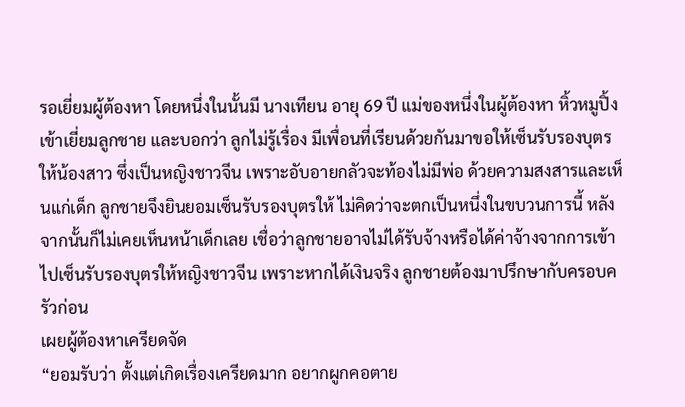รอเยี่ยมผู้ต้องหา โดยหนึ่งในนั้นมี นางเทียน อายุ 69 ปี แม่ของหนึ่งในผู้ต้องหา หิ้วหมูปิ้งเข้าเยี่ยมลูกชาย และบอกว่า ลูกไม่รู้เรื่อง มีเพื่อนที่เรียนด้วยกันมาขอให้เซ็นรับรองบุตรให้น้องสาว ซึ่งเป็นหญิงชาวจีน เพราะอับอายกลัวจะท้องไม่มีพ่อ ด้วยความสงสารและเห็นแก่เด็ก ลูกชายจึงยินยอมเซ็นรับรองบุตรให้ ไม่คิดว่าจะตกเป็นหนึ่งในขบวนการนี้ หลังจากนั้นก็ไม่เคยเห็นหน้าเด็กเลย เชื่อว่าลูกชายอาจไม่ได้รับจ้างหรือได้ค่าจ้างจากการเข้าไปเซ็นรับรองบุตรให้หญิงชาวจีน เพราะหากได้เงินจริง ลูกชายต้องมาปรึกษากับครอบครัวก่อน
เผยผู้ต้องหาเครียดจัด
“ยอมรับว่า ตั้งแต่เกิดเรื่องเครียดมาก อยากผูกคอตาย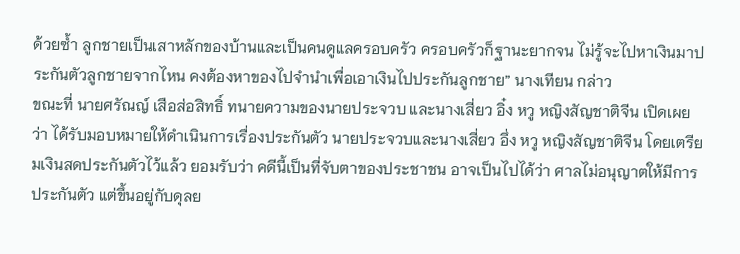ด้วยซ้ำ ลูกชายเป็นเสาหลักของบ้านและเป็นคนดูแลครอบครัว ครอบครัวก็ฐานะยากจน ไม่รู้จะไปหาเงินมาประกันตัวลูกชายจากไหน คงต้องหาของไปจำนำเพื่อเอาเงินไปประกันลูกชาย” นางเทียน กล่าว
ขณะที่ นายศรัณญ์ เสือส่อสิทธิ์ ทนายความของนายประจวบ และนางเสี่ยว อิ๋ง หวู หญิงสัญชาติจีน เปิดเผยว่า ได้รับมอบหมายให้ดำเนินการเรื่องประกันตัว นายประจวบและนางเสี่ยว อึ่ง หวู หญิงสัญชาติจีน โดยเตรียมเงินสดประกันตัวไว้แล้ว ยอมรับว่า คดีนี้เป็นที่จับตาของประชาชน อาจเป็นไปได้ว่า ศาลไม่อนุญาตให้มีการประกันตัว แต่ขึ้นอยู่กับดุลย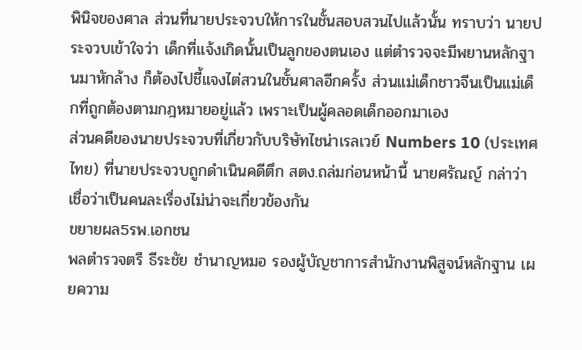พินิจของศาล ส่วนที่นายประจวบให้การในชั้นสอบสวนไปแล้วนั้น ทราบว่า นายประจวบเข้าใจว่า เด็กที่แจ้งเกิดนั้นเป็นลูกของตนเอง แต่ตำรวจจะมีพยานหลักฐานมาหักล้าง ก็ต้องไปชี้แจงไต่สวนในชั้นศาลอีกครั้ง ส่วนแม่เด็กชาวจีนเป็นแม่เด็กที่ถูกต้องตามกฎหมายอยู่แล้ว เพราะเป็นผู้คลอดเด็กออกมาเอง
ส่วนคดีของนายประจวบที่เกี่ยวกับบริษัทไชน่าเรลเวย์ Numbers 10 (ประเทศไทย) ที่นายประจวบถูกดำเนินคดีตึก สตง.ถล่มก่อนหน้านี้ นายศรัณญ์ กล่าว่า เชื่อว่าเป็นคนละเรื่องไม่น่าจะเกี่ยวข้องกัน
ขยายผล5รพ.เอกชน
พลตำรวจตรี ธีระชัย ชำนาญหมอ รองผู้บัญชาการสำนักงานพิสูจน์หลักฐาน เผยความ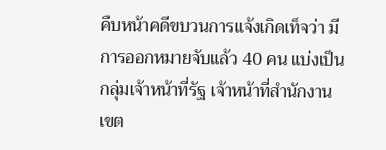คืบหน้าคดีขบวนการแจ้งเกิดเท็จว่า มีการออกหมายจับแล้ว 40 คน แบ่งเป็นกลุ่มเจ้าหน้าที่รัฐ เจ้าหน้าที่สำนักงานเขต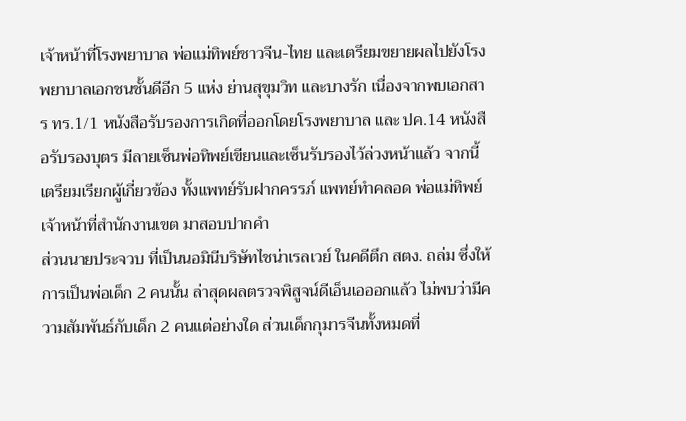เจ้าหน้าที่โรงพยาบาล พ่อแม่ทิพย์ชาวจีน-ไทย และเตรียมขยายผลไปยังโรงพยาบาลเอกชนชั้นดีอีก 5 แห่ง ย่านสุขุมวิท และบางรัก เนื่องจากพบเอกสาร ทร.1/1 หนังสือรับรองการเกิดที่ออกโดยโรงพยาบาล และ ปค.14 หนังสือรับรองบุตร มีลายเซ็นพ่อทิพย์เขียนและเซ็นรับรองไว้ล่วงหน้าแล้ว จากนี้เตรียมเรียกผู้เกี่ยวข้อง ทั้งแพทย์รับฝากครรภ์ แพทย์ทำคลอด พ่อแม่ทิพย์ เจ้าหน้าที่สำนักงานเขต มาสอบปากคำ
ส่วนนายประจวบ ที่เป็นนอมินีบริษัทไชน่าเรลเวย์ ในคดีตึก สตง. ถล่ม ซึ่งให้การเป็นพ่อเด็ก 2 คนนั้น ล่าสุดผลตรวจพิสูจน์ดีเอ็นเอออกแล้ว ไม่พบว่ามีความสัมพันธ์กับเด็ก 2 คนแต่อย่างใด ส่วนเด็กกุมารจีนทั้งหมดที่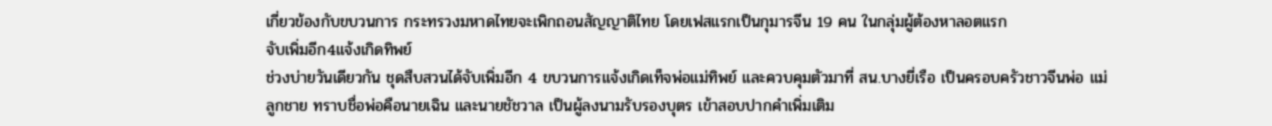เกี่ยวข้องกับขบวนการ กระทรวงมหาดไทยจะเพิกถอนสัญญาติไทย โดยเฟสแรกเป็นกุมารจีน 19 คน ในกลุ่มผู้ต้องหาลอตแรก
จับเพิ่มอีก4แจ้งเกิดทิพย์
ช่วงบ่ายวันเดียวกัน ชุดสืบสวนได้จับเพิ่มอีก 4 ขบวนการแจ้งเกิดเท็จพ่อแม่ทิพย์ และควบคุมตัวมาที่ สน.บางยี่เรือ เป็นครอบครัวชาวจีนพ่อ แม่ ลูกชาย ทราบชื่อพ่อคือนายเฉิน และนายชัชวาล เป็นผู้ลงนามรับรองบุตร เข้าสอบปากคำเพิ่มเติม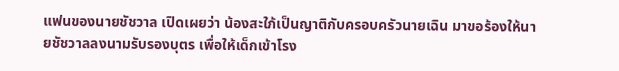แฟนของนายชัชวาล เปิดเผยว่า น้องสะใภ้เป็นญาติกับครอบครัวนายเฉิน มาขอร้องให้นายชัชวาลลงนามรับรองบุตร เพื่อให้เด็กเข้าโรง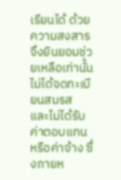เรียนได้ ด้วยความสงสารจึงยินยอมช่วยเหลือเท่านั้น ไม่ได้จดทะเบียนสมรส และไม่ได้รับ ค่าตอบแทนหรือค่าจ้าง ซึ่งภายห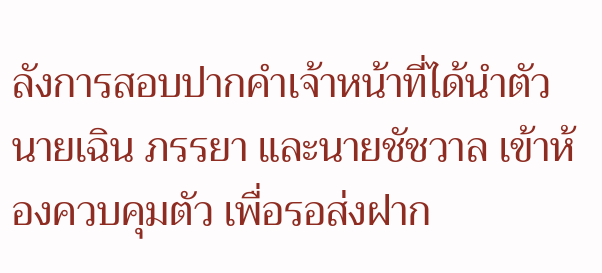ลังการสอบปากคำเจ้าหน้าที่ได้นำตัวนายเฉิน ภรรยา และนายชัชวาล เข้าห้องควบคุมตัว เพื่อรอส่งฝาก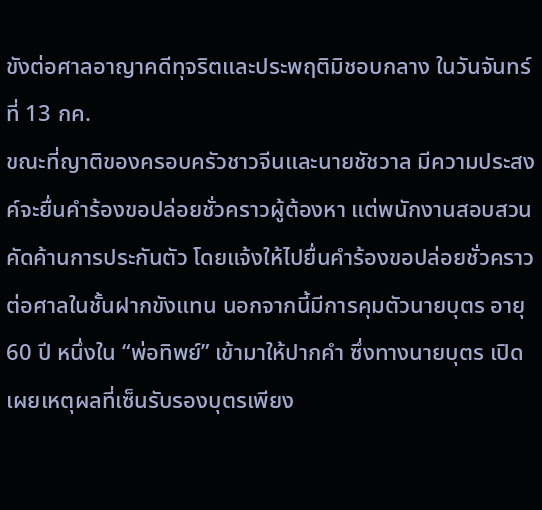ขังต่อศาลอาญาคดีทุจริตและประพฤติมิชอบกลาง ในวันจันทร์ที่ 13 กค.
ขณะที่ญาติของครอบครัวชาวจีนและนายชัชวาล มีความประสงค์จะยื่นคำร้องขอปล่อยชั่วคราวผู้ต้องหา แต่พนักงานสอบสวนคัดค้านการประกันตัว โดยแจ้งให้ไปยื่นคำร้องขอปล่อยชั่วคราวต่อศาลในชั้นฝากขังแทน นอกจากนี้มีการคุมตัวนายบุตร อายุ 60 ปี หนึ่งใน “พ่อทิพย์” เข้ามาให้ปากคำ ซึ่งทางนายบุตร เปิดเผยเหตุผลที่เซ็นรับรองบุตรเพียง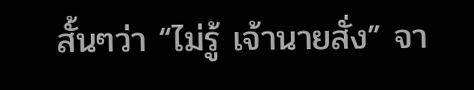สั้นๆว่า “ไม่รู้ เจ้านายสั่ง” จา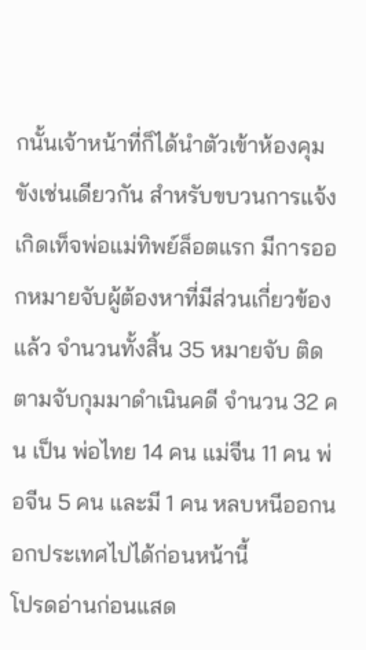กนั้นเจ้าหน้าที่ก็ได้นำตัวเข้าห้องคุมขังเช่นเดียวกัน สำหรับขบวนการแจ้งเกิดเท็จพ่อแม่ทิพย์ล็อตแรก มีการออกหมายจับผู้ต้องหาที่มีส่วนเกี่ยวข้องแล้ว จำนวนทั้งสิ้น 35 หมายจับ ติดตามจับกุมมาดำเนินคดี จำนวน 32 คน เป็น พ่อไทย 14 คน แม่จีน 11 คน พ่อจีน 5 คน และมี 1 คน หลบหนีออกนอกประเทศไปได้ก่อนหน้านี้
โปรดอ่านก่อนแสด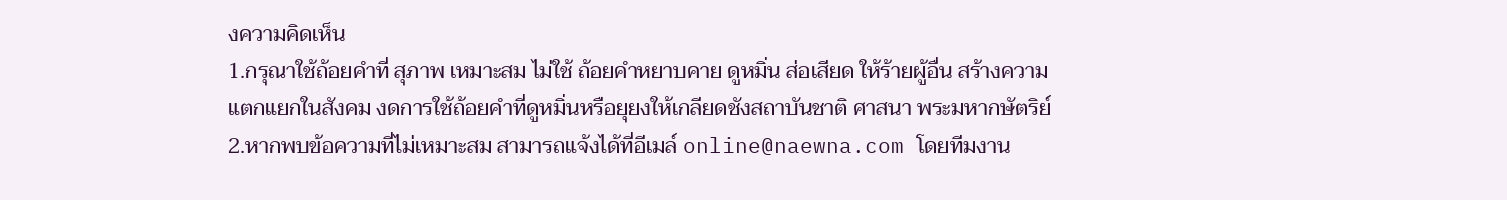งความคิดเห็น
1.กรุณาใช้ถ้อยคำที่ สุภาพ เหมาะสม ไม่ใช้ ถ้อยคำหยาบคาย ดูหมิ่น ส่อเสียด ให้ร้ายผู้อื่น สร้างความแตกแยกในสังคม งดการใช้ถ้อยคำที่ดูหมิ่นหรือยุยงให้เกลียดชังสถาบันชาติ ศาสนา พระมหากษัตริย์
2.หากพบข้อความที่ไม่เหมาะสม สามารถแจ้งได้ที่อีเมล์ online@naewna.com โดยทีมงาน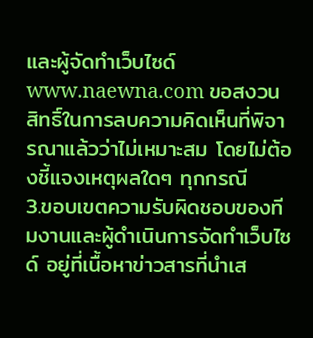และผู้จัดทำเว็บไซด์ www.naewna.com ขอสงวนสิทธิ์ในการลบความคิดเห็นที่พิจารณาแล้วว่าไม่เหมาะสม โดยไม่ต้องชี้แจงเหตุผลใดๆ ทุกกรณี
3.ขอบเขตความรับผิดชอบของทีมงานและผู้ดำเนินการจัดทำเว็บไซด์ อยู่ที่เนื้อหาข่าวสารที่นำเส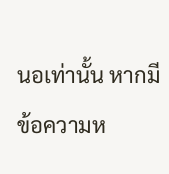นอเท่านั้น หากมีข้อความห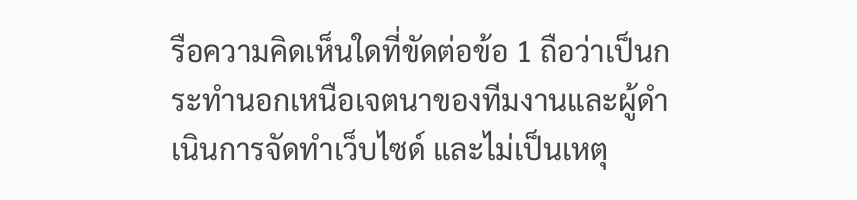รือความคิดเห็นใดที่ขัดต่อข้อ 1 ถือว่าเป็นกระทำนอกเหนือเจตนาของทีมงานและผู้ดำเนินการจัดทำเว็บไซด์ และไม่เป็นเหตุ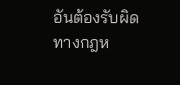อันต้องรับผิดทางกฎห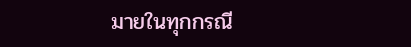มายในทุกกรณี